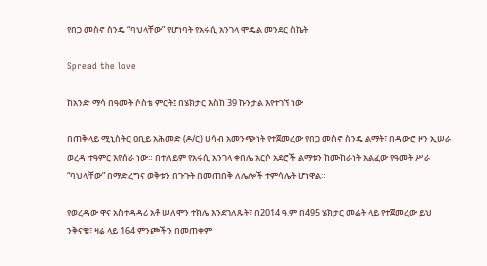የበጋ መስኖ ስንዴ “ባህላቸው” የሆነባት የአሩሲ አንገላ ሞዴል መንደር ስኬት

Spread the love

ከአንድ ማሳ በዓመት ሶስቴ ምርት፤ በሄክታር እስከ 39 ኩንታል እየተገኘ ነው

በጠቅላይ ሚኒስትር ዐቢይ አሕመድ (ዶ/ር) ሀሳብ አመንጭነት የተጀመረው የበጋ መስኖ ስንዴ ልማት፣ በዳውሮ ዞን ኢሠራ ወረዳ ተዓምር እየሰራ ነው። በተለይም የአሩሲ አንገላ ቀበሌ አርሶ አደሮች ልማቱን ከሙከራነት አልፈው የዓመት ሥራ “ባህላቸው” በማድረግና ወቅቱን በጉጉት በመጠበቅ ለሌሎች ተምሳሌት ሆነዋል።

የወረዳው ዋና አስተዳዳሪ አቶ ሠለሞን ተክሌ እንደገለጹት፣ በ2014 ዓ.ም በ495 ሄክታር መሬት ላይ የተጀመረው ይህ ንቅናቄ፣ ዛሬ ላይ 164 ምንጮችን በመጠቀም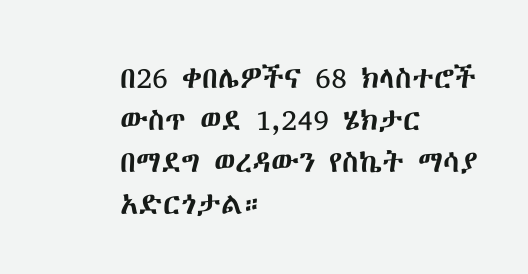በ26 ቀበሌዎችና 68 ክላስተሮች ውስጥ ወደ 1,249 ሄክታር በማደግ ወረዳውን የስኬት ማሳያ አድርጎታል።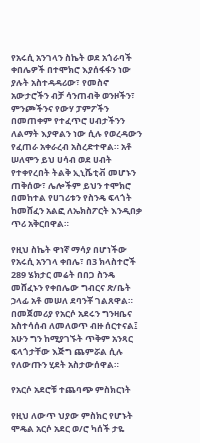የአሩሲ አንገላን ስኬት ወደ አጎራባች ቀበሌዎች በተሞክሮ እያሰፋፋን ነው ያሉት አስተዳዳሪው፣ የመስኖ አውታሮችን ብቻ ሳንጠብቅ ወንዞችን፣ ምንጮችንና የውሃ ፓምፖችን በመጠቀም የተፈጥሮ ሀብታችንን ለልማት እያዋልን ነው ሲሉ የወረዳውን የፈጠራ አቀራረብ አስረድተዋል። አቶ ሠለሞን ይህ ሀሳብ ወደ ሀብት የተቀየረበት ትልቅ ኢኒሼቲቭ መሆኑን ጠቅሰው፣ ሌሎችም ይህን ተሞክሮ በመከተል የሀገሪቱን የስንዴ ፍላጎት ከመሸፈን አልፎ ለኤክስፖርት እንዲበቃ ጥሪ አቅርበዋል።

የዚህ ስኬት ዋነኛ ማሳያ በሆነችው የአሩሲ አንገላ ቀበሌ፣ በ3 ክላስተሮች 289 ሄክታር መሬት በበጋ ስንዴ መሸፈኑን የቀበሌው ግብርና ጽ/ቤት ኃላፊ አቶ መሠለ ደባንቾ ገልጸዋል። በመጀመሪያ የአርሶ አደሩን ግንዛቤና አስተሳሰብ ለመለወጥ ብዙ ሰርተናል፤ አሁን ግን ከሚያገኙት ጥቅም አንጻር ፍላጎታቸው እጅግ ጨምሯል ሲሉ የለውጡን ሂደት አስታውሰዋል።

የአርሶ አደሮቹ ተጨባጭ ምስክርነት

የዚህ ለውጥ ህያው ምስክር የሆኑት ሞዴል አርሶ አደር ወ/ሮ ካሰች ታዬ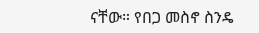ናቸው። የበጋ መስኖ ስንዴ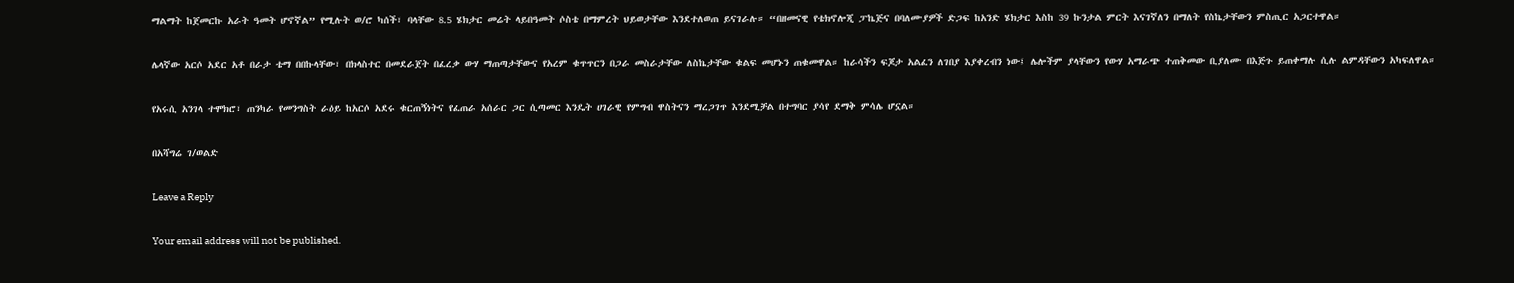ማልማት ከጀመርኩ አራት ዓመት ሆኖኛል” የሚሉት ወ/ሮ ካሰች፣ ባላቸው 8.5 ሄክታር መሬት ላይበዓመት ሶስቴ በማምረት ህይወታቸው እንደተለወጠ ይናገራሉ። “በዘመናዊ የቴክኖሎጂ ፓኬጅና በባለሙያዎች ድጋፍ ከአንድ ሄክታር እስከ 39 ኩንታል ምርት እናገኛለን በማለት የስኬታቸውን ምስጢር አጋርተዋል።

ሌላኛው አርሶ አደር አቶ በራታ ቴማ በበኩላቸው፣ በክላስተር በመደራጀት በፈረቃ ውሃ ማጠጣታቸውና የአረም ቁጥጥርን በጋራ መስራታቸው ለስኬታቸው ቁልፍ መሆኑን ጠቁመዋል። ከራሳችን ፍጆታ አልፈን ለገበያ እያቀረብን ነው፤ ሌሎችም ያላቸውን የውሃ አማራጭ ተጠቅመው ቢያለሙ በእጅጉ ይጠቀማሉ ሲሉ ልምዳቸውን አካፍለዋል።

የአሩሲ አንገላ ተሞክሮ፣ ጠንካራ የመንግስት ራዕይ ከአርሶ አደሩ ቁርጠኝነትና የፈጠራ አሰራር ጋር ሲጣመር እንዴት ሀገራዊ የምግብ ዋስትናን ማረጋገጥ እንደሚቻል በተግባር ያሳየ ደማቅ ምሳሌ ሆኗል።

በአሻግሬ ገ/ወልድ

Leave a Reply

Your email address will not be published.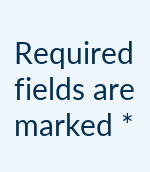Required fields are marked *